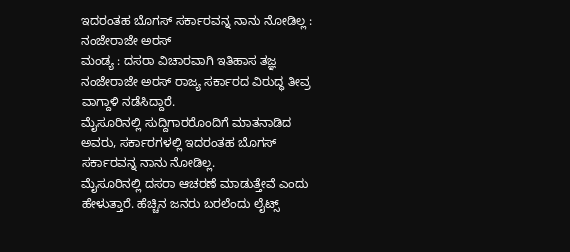ಇದರಂತಹ ಬೊಗಸ್ ಸರ್ಕಾರವನ್ನ ನಾನು ನೋಡಿಲ್ಲ : ನಂಜೇರಾಜೇ ಅರಸ್
ಮಂಡ್ಯ : ದಸರಾ ವಿಚಾರವಾಗಿ ಇತಿಹಾಸ ತಜ್ಞ ನಂಜೇರಾಜೇ ಅರಸ್ ರಾಜ್ಯ ಸರ್ಕಾರದ ವಿರುದ್ಧ ತೀವ್ರ ವಾಗ್ದಾಳಿ ನಡೆಸಿದ್ದಾರೆ.
ಮೈಸೂರಿನಲ್ಲಿ ಸುದ್ದಿಗಾರರೊಂದಿಗೆ ಮಾತನಾಡಿದ ಅವರು, ಸರ್ಕಾರಗಳಲ್ಲಿ ಇದರಂತಹ ಬೊಗಸ್ ಸರ್ಕಾರವನ್ನ ನಾನು ನೋಡಿಲ್ಲ.
ಮೈಸೂರಿನಲ್ಲಿ ದಸರಾ ಆಚರಣೆ ಮಾಡುತ್ತೇವೆ ಎಂದು ಹೇಳುತ್ತಾರೆ. ಹೆಚ್ಚಿನ ಜನರು ಬರಲೆಂದು ಲೈಟ್ಸ್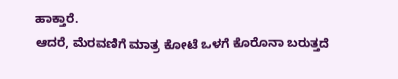ಹಾಕ್ತಾರೆ.
ಆದರೆ, ಮೆರವಣಿಗೆ ಮಾತ್ರ ಕೋಟೆ ಒಳಗೆ ಕೊರೊನಾ ಬರುತ್ತದೆ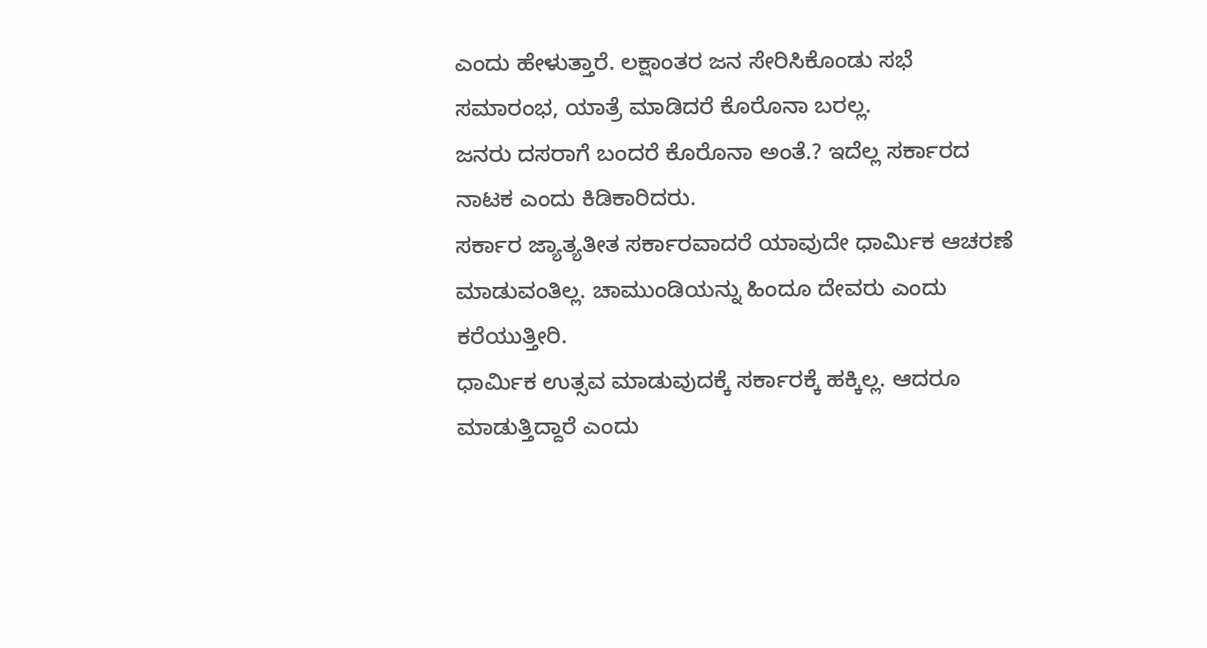ಎಂದು ಹೇಳುತ್ತಾರೆ. ಲಕ್ಷಾಂತರ ಜನ ಸೇರಿಸಿಕೊಂಡು ಸಭೆ ಸಮಾರಂಭ, ಯಾತ್ರೆ ಮಾಡಿದರೆ ಕೊರೊನಾ ಬರಲ್ಲ.
ಜನರು ದಸರಾಗೆ ಬಂದರೆ ಕೊರೊನಾ ಅಂತೆ.? ಇದೆಲ್ಲ ಸರ್ಕಾರದ ನಾಟಕ ಎಂದು ಕಿಡಿಕಾರಿದರು.
ಸರ್ಕಾರ ಜ್ಯಾತ್ಯತೀತ ಸರ್ಕಾರವಾದರೆ ಯಾವುದೇ ಧಾರ್ಮಿಕ ಆಚರಣೆ ಮಾಡುವಂತಿಲ್ಲ. ಚಾಮುಂಡಿಯನ್ನು ಹಿಂದೂ ದೇವರು ಎಂದು ಕರೆಯುತ್ತೀರಿ.
ಧಾರ್ಮಿಕ ಉತ್ಸವ ಮಾಡುವುದಕ್ಕೆ ಸರ್ಕಾರಕ್ಕೆ ಹಕ್ಕಿಲ್ಲ. ಆದರೂ ಮಾಡುತ್ತಿದ್ದಾರೆ ಎಂದು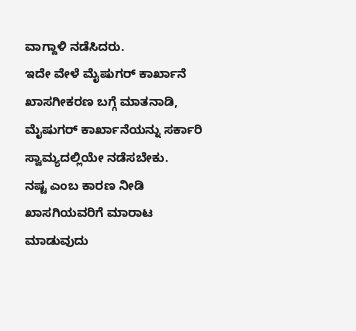ವಾಗ್ದಾಳಿ ನಡೆಸಿದರು.
ಇದೇ ವೇಳೆ ಮೈಷುಗರ್ ಕಾರ್ಖಾನೆ ಖಾಸಗೀಕರಣ ಬಗ್ಗೆ ಮಾತನಾಡಿ, ಮೈಷುಗರ್ ಕಾರ್ಖಾನೆಯನ್ನು ಸರ್ಕಾರಿ ಸ್ವಾಮ್ಯದಲ್ಲಿಯೇ ನಡೆಸಬೇಕು.
ನಷ್ಟ ಎಂಬ ಕಾರಣ ನೀಡಿ ಖಾಸಗಿಯವರಿಗೆ ಮಾರಾಟ ಮಾಡುವುದು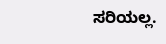ಸರಿಯಲ್ಲ.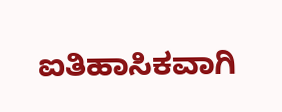ಐತಿಹಾಸಿಕವಾಗಿ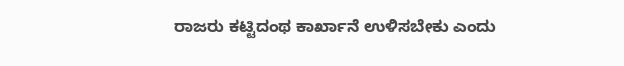ರಾಜರು ಕಟ್ಟಿದಂಥ ಕಾರ್ಖಾನೆ ಉಳಿಸಬೇಕು ಎಂದು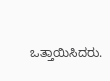ಒತ್ತಾಯಿಸಿದರು.